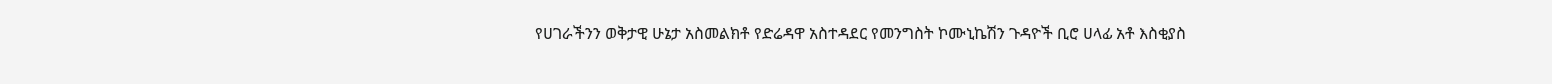የሀገራችንን ወቅታዊ ሁኔታ አስመልክቶ የድሬዳዋ አስተዳደር የመንግስት ኮሙኒኬሽን ጉዳዮች ቢሮ ሀላፊ አቶ እስቂያስ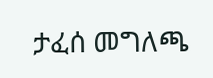ታፈሰ መግለጫ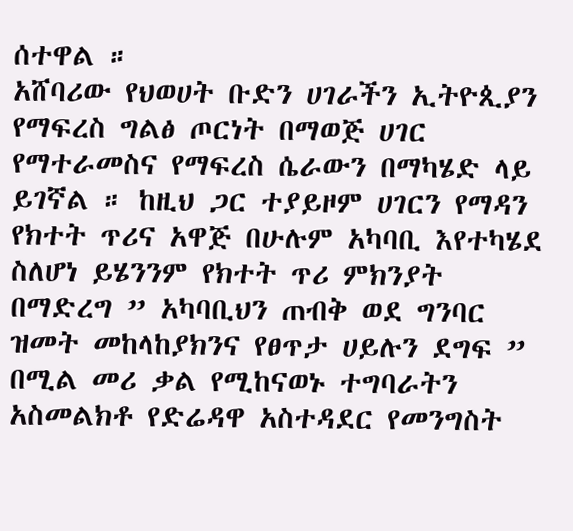ሰተዋል ።
አሸባሪው የህወሀት ቡድን ሀገራችን ኢትዮጲያን የማፍረስ ግልፅ ጦርነት በማወጅ ሀገር የማተራመስና የማፍረስ ሴራውን በማካሄድ ላይ ይገኛል ። ከዚህ ጋር ተያይዞም ሀገርን የማዳን የክተት ጥሪና አዋጅ በሁሉም አካባቢ እየተካሄደ ስለሆነ ይሄንንም የክተት ጥሪ ምክንያት በማድረግ ” አካባቢህን ጠብቅ ወደ ግንባር ዝመት መከላከያክንና የፀጥታ ሀይሉን ደግፍ ” በሚል መሪ ቃል የሚከናወኑ ተግባራትን አስመልክቶ የድሬዳዋ አስተዳደር የመንግስት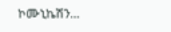ኮሙኒኬሽን…